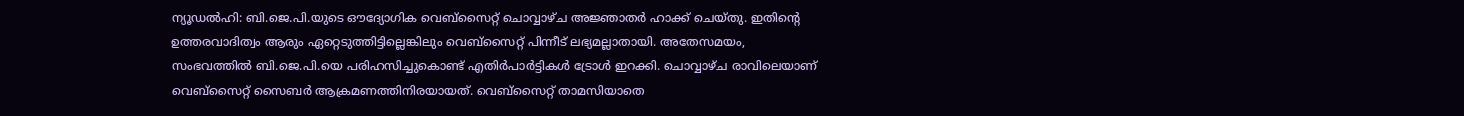ന്യൂഡൽഹി: ബി.ജെ.പി.യുടെ ഔദ്യോഗിക വെബ്സൈറ്റ് ചൊവ്വാഴ്ച അജ്ഞാതർ ഹാക്ക് ചെയ്തു. ഇതിന്റെ ഉത്തരവാദിത്വം ആരും ഏറ്റെടുത്തിട്ടില്ലെങ്കിലും വെബ്സൈറ്റ് പിന്നീട് ലഭ്യമല്ലാതായി. അതേസമയം, സംഭവത്തിൽ ബി.ജെ.പി.യെ പരിഹസിച്ചുകൊണ്ട് എതിർപാർട്ടികൾ ട്രോൾ ഇറക്കി. ചൊവ്വാഴ്ച രാവിലെയാണ് വെബ്സൈറ്റ് സൈബർ ആക്രമണത്തിനിരയായത്. വെബ്സൈറ്റ് താമസിയാതെ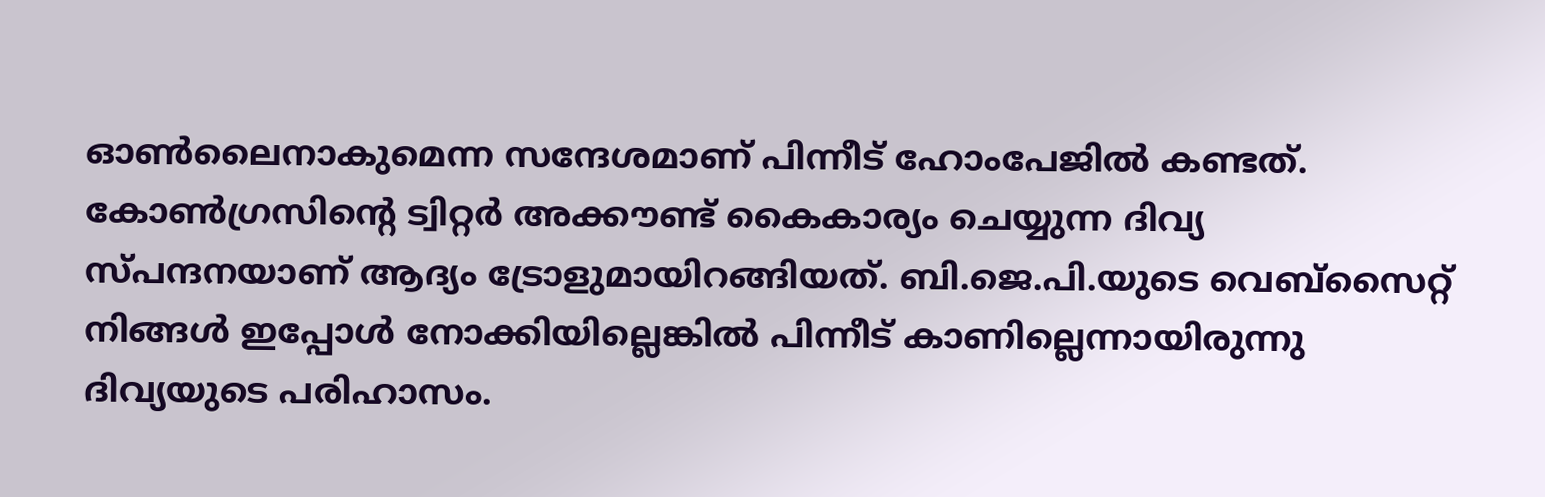ഓൺലൈനാകുമെന്ന സന്ദേശമാണ് പിന്നീട് ഹോംപേജിൽ കണ്ടത്. കോൺഗ്രസിന്റെ ട്വിറ്റർ അക്കൗണ്ട് കൈകാര്യം ചെയ്യുന്ന ദിവ്യ സ്പന്ദനയാണ് ആദ്യം ട്രോളുമായിറങ്ങിയത്. ബി.ജെ.പി.യുടെ വെബ്സൈറ്റ് നിങ്ങൾ ഇപ്പോൾ നോക്കിയില്ലെങ്കിൽ പിന്നീട് കാണില്ലെന്നായിരുന്നു ദിവ്യയുടെ പരിഹാസം.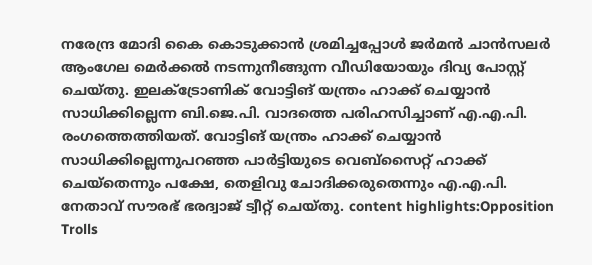നരേന്ദ്ര മോദി കൈ കൊടുക്കാൻ ശ്രമിച്ചപ്പോൾ ജർമൻ ചാൻസലർ ആംഗേല മെർക്കൽ നടന്നുനീങ്ങുന്ന വീഡിയോയും ദിവ്യ പോസ്റ്റ് ചെയ്തു. ഇലക്ട്രോണിക് വോട്ടിങ് യന്ത്രം ഹാക്ക് ചെയ്യാൻ സാധിക്കില്ലെന്ന ബി.ജെ.പി. വാദത്തെ പരിഹസിച്ചാണ് എ.എ.പി. രംഗത്തെത്തിയത്. വോട്ടിങ് യന്ത്രം ഹാക്ക് ചെയ്യാൻ സാധിക്കില്ലെന്നുപറഞ്ഞ പാർട്ടിയുടെ വെബ്സൈറ്റ് ഹാക്ക് ചെയ്തെന്നും പക്ഷേ, തെളിവു ചോദിക്കരുതെന്നും എ.എ.പി. നേതാവ് സൗരഭ് ഭരദ്വാജ് ട്വീറ്റ് ചെയ്തു. content highlights:Opposition Trolls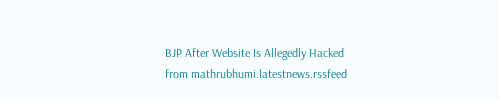BJP After Website Is Allegedly Hacked
from mathrubhumi.latestnews.rssfeed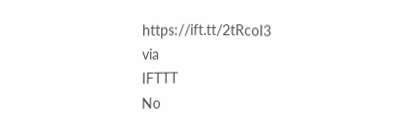https://ift.tt/2tRcoI3
via
IFTTT
No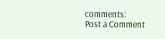comments:
Post a Comment